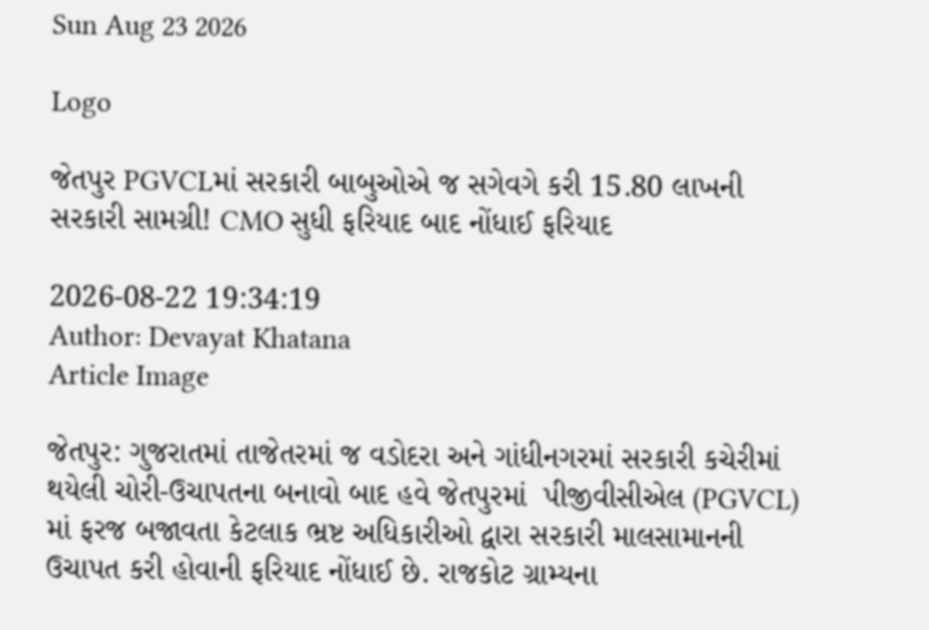Sun Aug 23 2026

Logo

જેતપુર PGVCLમાં સરકારી બાબુઓએ જ સગેવગે કરી 15.80 લાખની સરકારી સામગ્રી! CMO સુધી ફરિયાદ બાદ નોંધાઈ ફરિયાદ

2026-08-22 19:34:19
Author: Devayat Khatana
Article Image

જેતપુર: ગુજરાતમાં તાજેતરમાં જ વડોદરા અને ગાંધીનગરમાં સરકારી કચેરીમાં થયેલી ચોરી-ઉચાપતના બનાવો બાદ હવે જેતપુરમાં  પીજીવીસીએલ (PGVCL) માં ફરજ બજાવતા કેટલાક ભ્રષ્ટ અધિકારીઓ દ્વારા સરકારી માલસામાનની ઉચાપત કરી હોવાની ફરિયાદ નોંધાઈ છે. રાજકોટ ગ્રામ્યના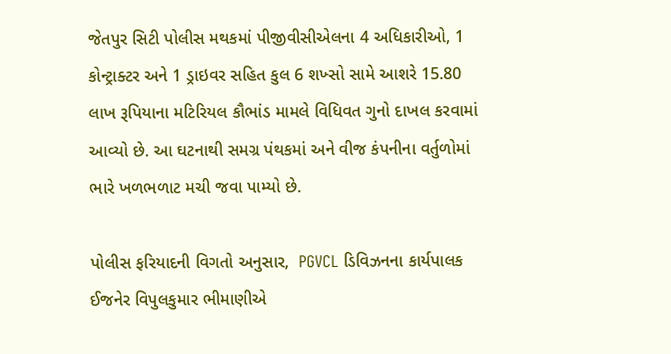જેતપુર સિટી પોલીસ મથકમાં પીજીવીસીએલના 4 અધિકારીઓ, 1 કોન્ટ્રાક્ટર અને 1 ડ્રાઇવર સહિત કુલ 6 શખ્સો સામે આશરે 15.80 લાખ રૂપિયાના મટિરિયલ કૌભાંડ મામલે વિધિવત ગુનો દાખલ કરવામાં આવ્યો છે. આ ઘટનાથી સમગ્ર પંથકમાં અને વીજ કંપનીના વર્તુળોમાં ભારે ખળભળાટ મચી જવા પામ્યો છે.

પોલીસ ફરિયાદની વિગતો અનુસાર,  PGVCL ડિવિઝનના કાર્યપાલક ઈજનેર વિપુલકુમાર ભીમાણીએ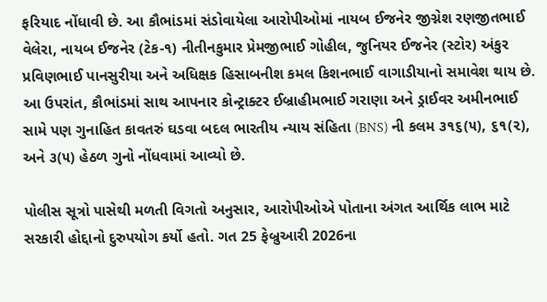ફરિયાદ નોંધાવી છે. આ કૌભાંડમાં સંડોવાયેલા આરોપીઓમાં નાયબ ઈજનેર જીગ્નેશ રણજીતભાઈ વેલેરા, નાયબ ઈજનેર (ટેક-૧) નીતીનકુમાર પ્રેમજીભાઈ ગોહીલ, જુનિયર ઈજનેર (સ્ટોર) અંકુર પ્રવિણભાઈ પાનસુરીયા અને અધિક્ષક હિસાબનીશ કમલ કિશનભાઈ વાગાડીયાનો સમાવેશ થાય છે. આ ઉપરાંત, કૌભાંડમાં સાથ આપનાર કોન્ટ્રાક્ટર ઈબ્રાહીમભાઈ ગરાણા અને ડ્રાઈવર અમીનભાઈ સામે પણ ગુનાહિત કાવતરું ઘડવા બદલ ભારતીય ન્યાય સંહિતા (BNS) ની કલમ ૩૧૬(૫), ૬૧(૨), અને ૩(૫) હેઠળ ગુનો નોંધવામાં આવ્યો છે.

પોલીસ સૂત્રો પાસેથી મળતી વિગતો અનુસાર, આરોપીઓએ પોતાના અંગત આર્થિક લાભ માટે સરકારી હોદ્દાનો દુરુપયોગ કર્યો હતો. ગત 25 ફેબ્રુઆરી 2026ના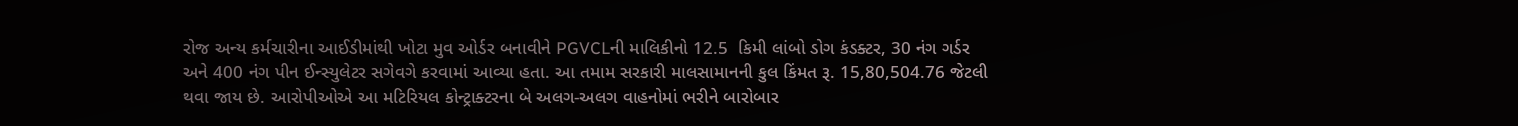રોજ અન્ય કર્મચારીના આઈડીમાંથી ખોટા મુવ ઓર્ડર બનાવીને PGVCLની માલિકીનો 12.5  કિમી લાંબો ડોગ કંડક્ટર, 30 નંગ ગર્ડર અને 400 નંગ પીન ઈન્સ્યુલેટર સગેવગે કરવામાં આવ્યા હતા. આ તમામ સરકારી માલસામાનની કુલ કિંમત રૂ. 15,80,504.76 જેટલી થવા જાય છે. આરોપીઓએ આ મટિરિયલ કોન્ટ્રાક્ટરના બે અલગ-અલગ વાહનોમાં ભરીને બારોબાર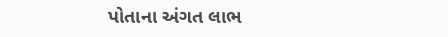પોતાના અંગત લાભ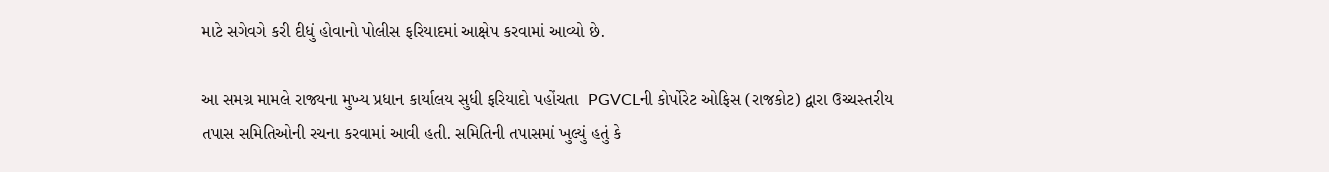માટે સગેવગે કરી દીધું હોવાનો પોલીસ ફરિયાદમાં આક્ષેપ કરવામાં આવ્યો છે.

આ સમગ્ર મામલે રાજ્યના મુખ્ય પ્રધાન કાર્યાલય સુધી ફરિયાદો પહોંચતા  PGVCLની કોર્પોરેટ ઓફિસ (રાજકોટ) દ્વારા ઉચ્ચસ્તરીય તપાસ સમિતિઓની રચના કરવામાં આવી હતી. સમિતિની તપાસમાં ખુલ્યું હતું કે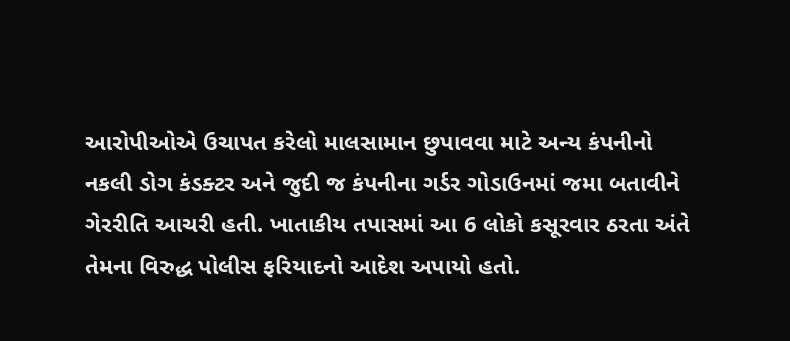આરોપીઓએ ઉચાપત કરેલો માલસામાન છુપાવવા માટે અન્ય કંપનીનો નકલી ડોગ કંડક્ટર અને જુદી જ કંપનીના ગર્ડર ગોડાઉનમાં જમા બતાવીને ગેરરીતિ આચરી હતી. ખાતાકીય તપાસમાં આ 6 લોકો કસૂરવાર ઠરતા અંતે તેમના વિરુદ્ધ પોલીસ ફરિયાદનો આદેશ અપાયો હતો.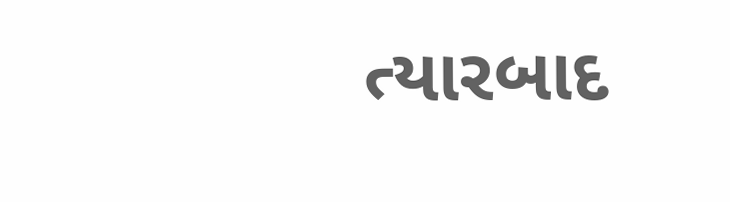ત્યારબાદ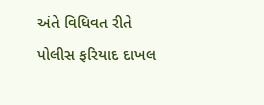અંતે વિધિવત રીતે પોલીસ ફરિયાદ દાખલ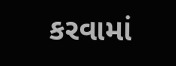કરવામાં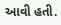આવી હતી.